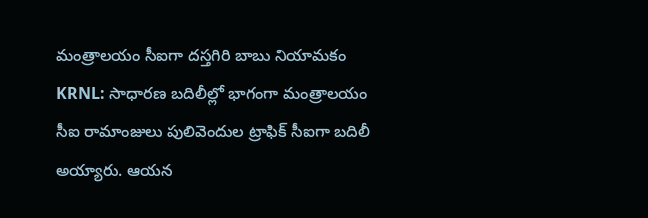మంత్రాలయం సీఐగా దస్తగిరి బాబు నియామకం
KRNL: సాధారణ బదిలీల్లో భాగంగా మంత్రాలయం సీఐ రామాంజులు పులివెందుల ట్రాఫిక్ సీఐగా బదిలీ అయ్యారు. ఆయన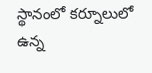స్థానంలో కర్నూలులో ఉన్న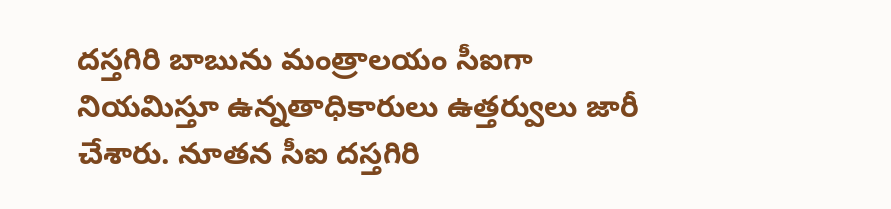దస్తగిరి బాబును మంత్రాలయం సీఐగా నియమిస్తూ ఉన్నతాధికారులు ఉత్తర్వులు జారీ చేశారు. నూతన సీఐ దస్తగిరి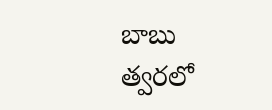బాబు త్వరలో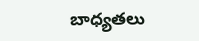బాధ్యతలు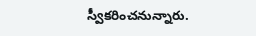స్వీకరించనున్నారు.